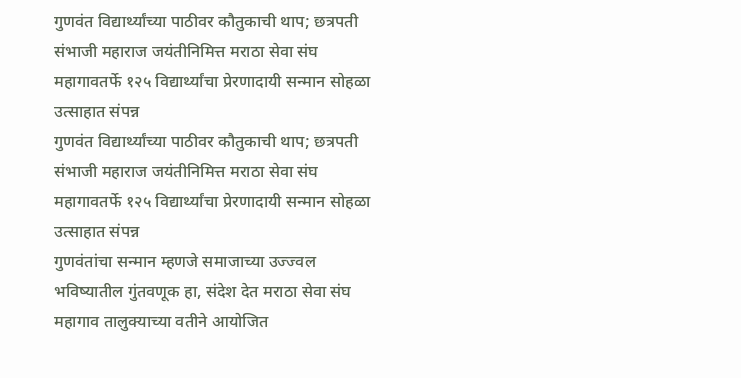गुणवंत विद्यार्थ्यांच्या पाठीवर कौतुकाची थाप; छत्रपती संभाजी महाराज जयंतीनिमित्त मराठा सेवा संघ महागावतर्फे १२५ विद्यार्थ्यांचा प्रेरणादायी सन्मान सोहळा उत्साहात संपन्न
गुणवंत विद्यार्थ्यांच्या पाठीवर कौतुकाची थाप; छत्रपती संभाजी महाराज जयंतीनिमित्त मराठा सेवा संघ महागावतर्फे १२५ विद्यार्थ्यांचा प्रेरणादायी सन्मान सोहळा उत्साहात संपन्न
गुणवंतांचा सन्मान म्हणजे समाजाच्या उज्ज्वल भविष्यातील गुंतवणूक हा, संदेश देत मराठा सेवा संघ महागाव तालुक्याच्या वतीने आयोजित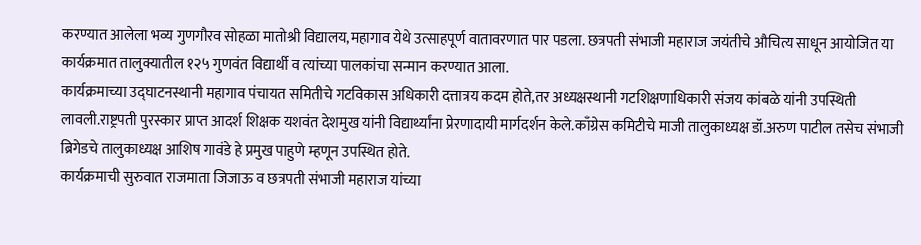करण्यात आलेला भव्य गुणगौरव सोहळा मातोश्री विद्यालय,महागाव येथे उत्साहपूर्ण वातावरणात पार पडला. छत्रपती संभाजी महाराज जयंतीचे औचित्य साधून आयोजित या कार्यक्रमात तालुक्यातील १२५ गुणवंत विद्यार्थी व त्यांच्या पालकांचा सन्मान करण्यात आला.
कार्यक्रमाच्या उद्घाटनस्थानी महागाव पंचायत समितीचे गटविकास अधिकारी दत्तात्रय कदम होते,तर अध्यक्षस्थानी गटशिक्षणाधिकारी संजय कांबळे यांनी उपस्थिती लावली.राष्ट्रपती पुरस्कार प्राप्त आदर्श शिक्षक यशवंत देशमुख यांनी विद्यार्थ्यांना प्रेरणादायी मार्गदर्शन केले.काँग्रेस कमिटीचे माजी तालुकाध्यक्ष डॉ.अरुण पाटील तसेच संभाजी ब्रिगेडचे तालुकाध्यक्ष आशिष गावंडे हे प्रमुख पाहुणे म्हणून उपस्थित होते.
कार्यक्रमाची सुरुवात राजमाता जिजाऊ व छत्रपती संभाजी महाराज यांच्या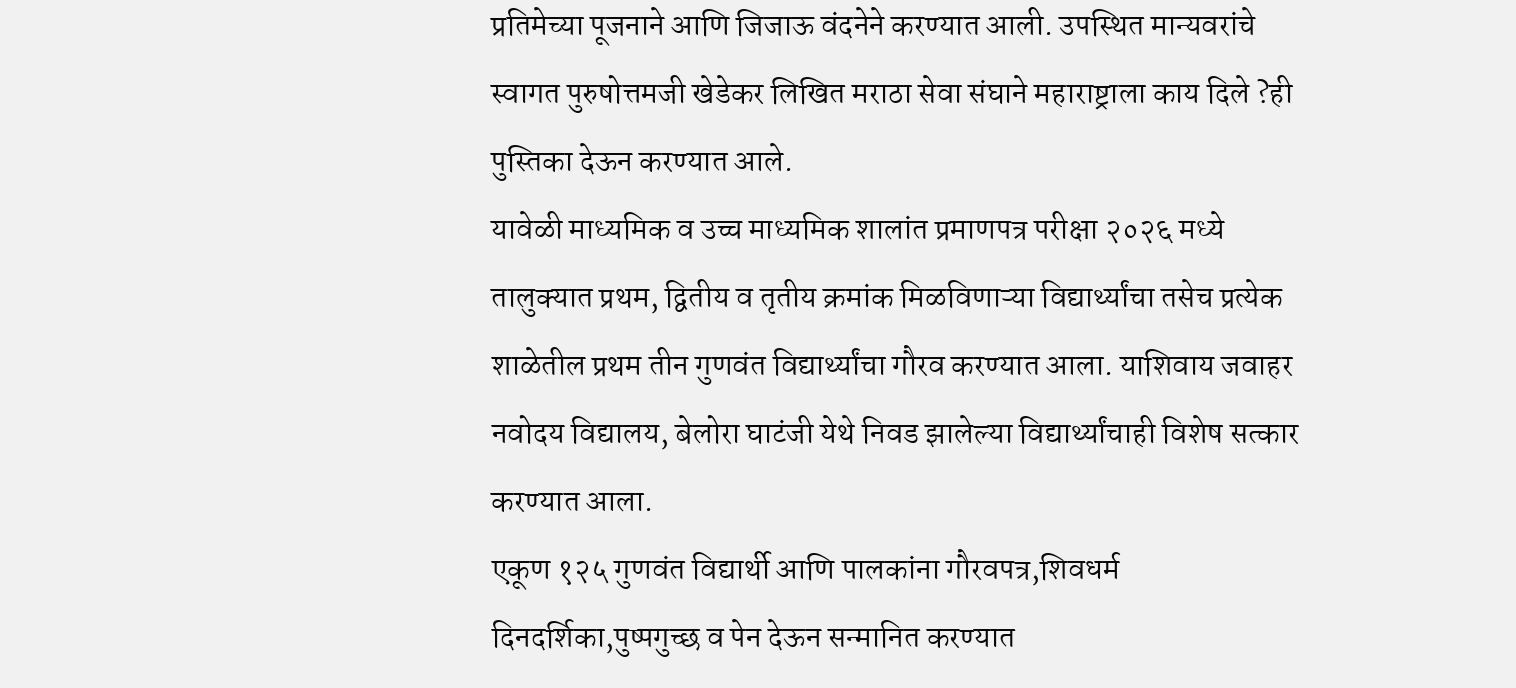प्रतिमेच्या पूजनाने आणि जिजाऊ वंदनेने करण्यात आली. उपस्थित मान्यवरांचे स्वागत पुरुषोत्तमजी खेडेकर लिखित मराठा सेवा संघाने महाराष्ट्राला काय दिले ?ही पुस्तिका देऊन करण्यात आले.
यावेळी माध्यमिक व उच्च माध्यमिक शालांत प्रमाणपत्र परीक्षा २०२६ मध्ये तालुक्यात प्रथम, द्वितीय व तृतीय क्रमांक मिळविणाऱ्या विद्यार्थ्यांचा तसेच प्रत्येक शाळेतील प्रथम तीन गुणवंत विद्यार्थ्यांचा गौरव करण्यात आला. याशिवाय जवाहर नवोदय विद्यालय, बेलोरा घाटंजी येथे निवड झालेल्या विद्यार्थ्यांचाही विशेष सत्कार करण्यात आला.
एकूण १२५ गुणवंत विद्यार्थी आणि पालकांना गौरवपत्र,शिवधर्म दिनदर्शिका,पुष्पगुच्छ व पेन देऊन सन्मानित करण्यात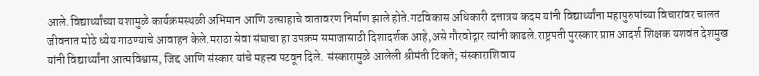आले.विद्यार्थ्यांच्या यशामुळे कार्यक्रमस्थळी अभिमान आणि उत्साहाचे वातावरण निर्माण झाले होते.गटविकास अधिकारी दत्तात्रय कदम यांनी विद्यार्थ्यांना महापुरुषांच्या विचारांवर चालत जीवनात मोठे ध्येय गाठण्याचे आवाहन केले.मराठा सेवा संघाचा हा उपक्रम समाजासाठी दिशादर्शक आहे,असे गौरवोद्गार त्यांनी काढले.राष्ट्रपती पुरस्कार प्राप्त आदर्श शिक्षक यशवंत देशमुख यांनी विद्यार्थ्यांना आत्मविश्वास, जिद्द आणि संस्कार यांचे महत्त्व पटवून दिले. संस्कारामुळे आलेली श्रीमंती टिकते; संस्काराशिवाय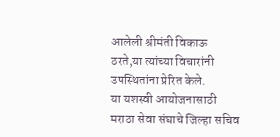आलेली श्रीमंती विकाऊ ठरते,या त्यांच्या विचारांनी उपस्थितांना प्रेरित केले.
या यशस्वी आयोजनासाठी मराठा सेवा संघाचे जिल्हा सचिव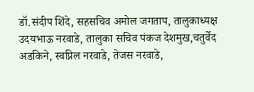डॉ.संदीप शिंदे, सहसचिव अमोल जगताप, तालुकाध्यक्ष उदयभाऊ नरवाडे, तालुका सचिव पंकज देशमुख,चतुर्वेद अडकिने, स्वप्निल नरवाडे, तेजस नरवाडे,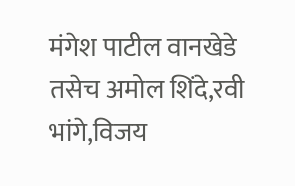मंगेश पाटील वानखेडे तसेच अमोल शिंदे,रवी भांगे,विजय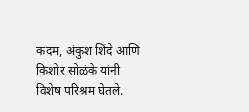कदम, अंकुश शिंदे आणि किशोर सोळंके यांनी विशेष परिश्रम घेतले.